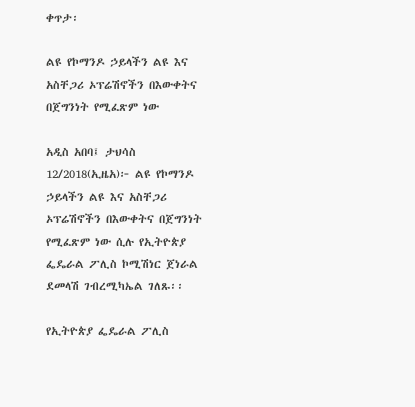ቀጥታ፡

ልዩ የኮማንዶ ኃይላችን ልዩ እና አስቸጋሪ ኦፕሬሽኖችን በእውቀትና በጀግንነት የሚፈጽም ነው

አዲስ አበባ፤ ታህሳስ 12/2018(ኢዜአ)፦ ልዩ የኮማንዶ ኃይላችን ልዩ እና አስቸጋሪ ኦፕሬሽኖችን በእውቀትና በጀግንነት የሚፈጽም ነው ሲሉ የኢትዮጵያ ፌዴራል ፖሊስ ኮሚሽነር ጀነራል ደመላሽ ገብረሚካኤል ገለጹ፡፡

የኢትዮጵያ ፌዴራል ፖሊስ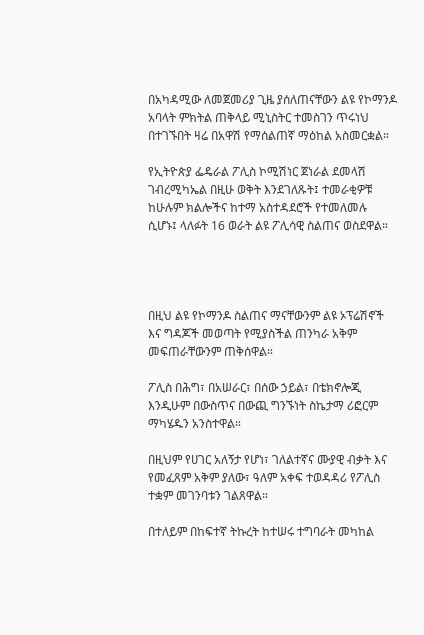በአካዳሚው ለመጀመሪያ ጊዜ ያሰለጠናቸውን ልዩ የኮማንዶ አባላት ምክትል ጠቅላይ ሚኒስትር ተመስገን ጥሩነህ በተገኙበት ዛሬ በአዋሽ የማሰልጠኛ ማዕከል አስመርቋል።

የኢትዮጵያ ፌዴራል ፖሊስ ኮሚሽነር ጀነራል ደመላሽ ገብረሚካኤል በዚሁ ወቅት እንደገለጹት፤ ተመራቂዎቹ ከሁሉም ክልሎችና ከተማ አስተዳደሮች የተመለመሉ ሲሆኑ፤ ላለፉት 16 ወራት ልዩ ፖሊሳዊ ስልጠና ወስደዋል።




በዚህ ልዩ የኮማንዶ ስልጠና ማናቸውንም ልዩ ኦፕሬሽኖች እና ግዳጆች መወጣት የሚያስችል ጠንካራ አቅም መፍጠራቸውንም ጠቅሰዋል።

ፖሊስ በሕግ፣ በአሠራር፣ በሰው ኃይል፣ በቴክኖሎጂ እንዲሁም በውስጥና በውጪ ግንኙነት ስኬታማ ሪፎርም ማካሄዱን አንስተዋል።

በዚህም የሀገር አለኝታ የሆነ፣ ገለልተኛና ሙያዊ ብቃት እና የመፈጸም አቅም ያለው፣ ዓለም አቀፍ ተወዳዳሪ የፖሊስ ተቋም መገንባቱን ገልጸዋል።

በተለይም በከፍተኛ ትኩረት ከተሠሩ ተግባራት መካከል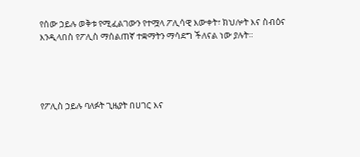የሰው ኃይሉ ወቅቱ የሚፈልገውን የተሟላ ፖሊሳዊ እውቀት፣ ክህሎት እና ስብዕና እንዲላበስ የፖሊስ ማሰልጠኛ ተቋማትን ማሳደግ ችለናል ነው ያሉት።




የፖሊስ ኃይሉ ባለፉት ጊዜያት በሀገር እና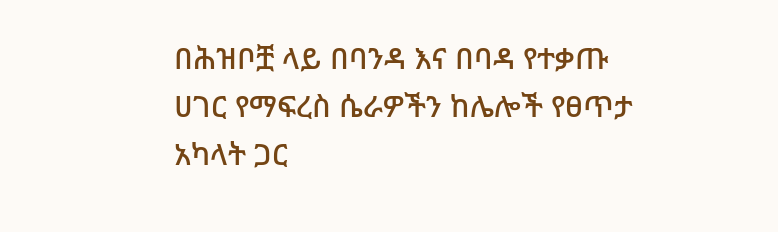በሕዝቦቿ ላይ በባንዳ እና በባዳ የተቃጡ ሀገር የማፍረስ ሴራዎችን ከሌሎች የፀጥታ አካላት ጋር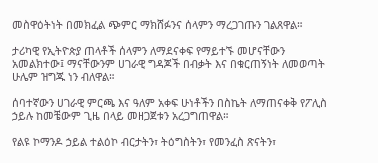መስዋዕትነት በመክፈል ጭምር ማክሸፉንና ሰላምን ማረጋገጡን ገልጸዋል።

ታሪካዊ የኢትዮጵያ ጠላቶች ሰላምን ለማደናቀፍ የማይተኙ መሆናቸውን አመልክተው፤ ማናቸውንም ሀገራዊ ግዳጆች በብቃት እና በቁርጠኝነት ለመወጣት ሁሌም ዝግጁ ነን ብለዋል።

ሰባተኛውን ሀገራዊ ምርጫ እና ዓለም አቀፍ ሁነቶችን በስኬት ለማጠናቀቅ የፖሊስ ኃይሉ ከመቼውም ጊዜ በላይ መዘጋጀቱን አረጋግጠዋል።

የልዩ ኮማንዶ ኃይል ተልዕኮ ብርታትን፣ ትዕግስትን፣ የመንፈስ ጽናትን፣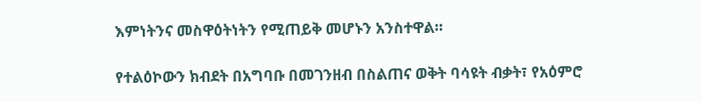እምነትንና መስዋዕትነትን የሚጠይቅ መሆኑን አንስተዋል።

የተልዕኮውን ክብደት በአግባቡ በመገንዘብ በስልጠና ወቅት ባሳዩት ብቃት፣ የአዕምሮ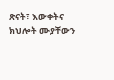ጽናት፣ እውቀትና ክህሎት ሙያቸውን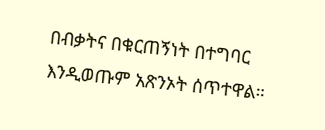በብቃትና በቁርጠኝነት በተግባር እንዲወጡም አጽንኦት ሰጥተዋል።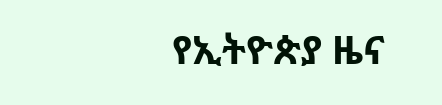የኢትዮጵያ ዜና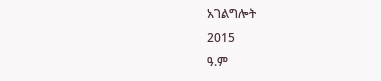አገልግሎት
2015
ዓ.ም